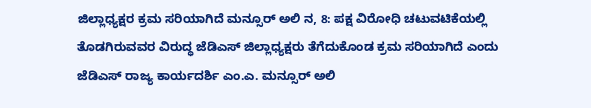ಜಿಲ್ಲಾಧ್ಯಕ್ಷರ ಕ್ರಮ ಸರಿಯಾಗಿದೆ ಮನ್ಸೂರ್ ಅಲಿ ನ, 8: ಪಕ್ಷ ವಿರೋಧಿ ಚಟುವಟಿಕೆಯಲ್ಲಿ ತೊಡಗಿರುವವರ ವಿರುದ್ಧ ಜೆಡಿಎಸ್ ಜಿಲ್ಲಾಧ್ಯಕ್ಷರು ತೆಗೆದುಕೊಂಡ ಕ್ರಮ ಸರಿಯಾಗಿದೆ ಎಂದು ಜೆಡಿಎಸ್ ರಾಜ್ಯ ಕಾರ್ಯದರ್ಶಿ ಎಂ.ಎ. ಮನ್ಸೂರ್ ಅಲಿ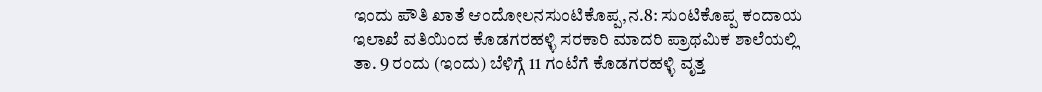ಇಂದು ಪೌತಿ ಖಾತೆ ಆಂದೋಲನಸುಂಟಿಕೊಪ್ಪ,ನ.8: ಸುಂಟಿಕೊಪ್ಪ ಕಂದಾಯ ಇಲಾಖೆ ವತಿಯಿಂದ ಕೊಡಗರಹಳ್ಳಿ ಸರಕಾರಿ ಮಾದರಿ ಪ್ರಾಥಮಿಕ ಶಾಲೆಯಲ್ಲಿ ತಾ. 9 ರಂದು (ಇಂದು) ಬೆಳಿಗ್ಗೆ 11 ಗಂಟೆಗೆ ಕೊಡಗರಹಳ್ಳಿ ವೃತ್ತ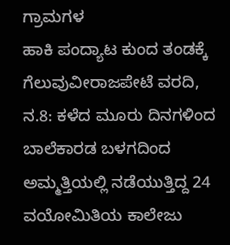ಗ್ರಾಮಗಳ
ಹಾಕಿ ಪಂದ್ಯಾಟ ಕುಂದ ತಂಡಕ್ಕೆ ಗೆಲುವುವೀರಾಜಪೇಟೆ ವರದಿ, ನ.8: ಕಳೆದ ಮೂರು ದಿನಗಳಿಂದ ಬಾಲೆಕಾರಡ ಬಳಗದಿಂದ ಅಮ್ಮತ್ತಿಯಲ್ಲಿ ನಡೆಯುತ್ತಿದ್ದ 24 ವಯೋಮಿತಿಯ ಕಾಲೇಜು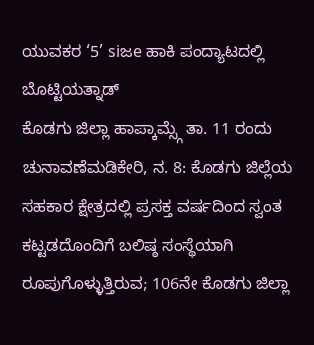ಯುವಕರ ‘5’ siಜe ಹಾಕಿ ಪಂದ್ಯಾಟದಲ್ಲಿ ಬೊಟ್ಟಿಯತ್ನಾಡ್
ಕೊಡಗು ಜಿಲ್ಲಾ ಹಾಪ್ಕಾಮ್ಸ್ಗೆ ತಾ. 11 ರಂದು ಚುನಾವಣೆಮಡಿಕೇರಿ, ನ. 8: ಕೊಡಗು ಜಿಲ್ಲೆಯ ಸಹಕಾರ ಕ್ಷೇತ್ರದಲ್ಲಿ ಪ್ರಸಕ್ತ ವರ್ಷದಿಂದ ಸ್ವಂತ ಕಟ್ಟಡದೊಂದಿಗೆ ಬಲಿಷ್ಠ ಸಂಸ್ಥೆಯಾಗಿ ರೂಪುಗೊಳ್ಳುತ್ತಿರುವ; 106ನೇ ಕೊಡಗು ಜಿಲ್ಲಾ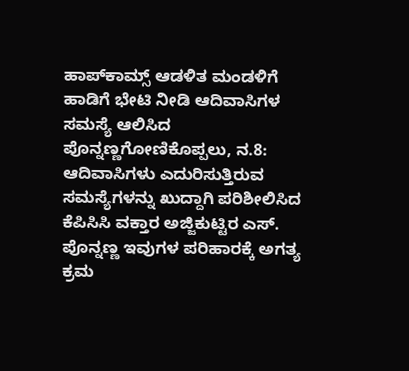ಹಾಪ್‍ಕಾಮ್ಸ್ ಆಡಳಿತ ಮಂಡಳಿಗೆ
ಹಾಡಿಗೆ ಭೇಟಿ ನೀಡಿ ಆದಿವಾಸಿಗಳ ಸಮಸ್ಯೆ ಆಲಿಸಿದ ಪೊನ್ನಣ್ಣಗೋಣಿಕೊಪ್ಪಲು, ನ.8: ಆದಿವಾಸಿಗಳು ಎದುರಿಸುತ್ತಿರುವ ಸಮಸ್ಯೆಗಳನ್ನು ಖುದ್ದಾಗಿ ಪರಿಶೀಲಿಸಿದ ಕೆಪಿಸಿಸಿ ವಕ್ತಾರ ಅಜ್ಜಿಕುಟ್ಟಿರ ಎಸ್. ಪೊನ್ನಣ್ಣ ಇವುಗಳ ಪರಿಹಾರಕ್ಕೆ ಅಗತ್ಯ ಕ್ರಮ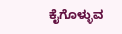ಕೈಗೊಳ್ಳುವ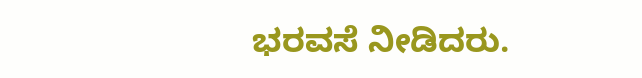ಭರವಸೆ ನೀಡಿದರು.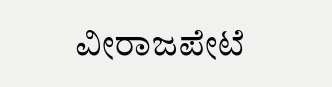ವೀರಾಜಪೇಟೆ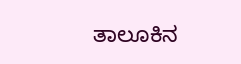ತಾಲೂಕಿನ